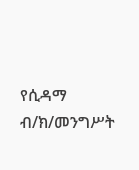የሲዳማ ብ/ክ/መንግሥት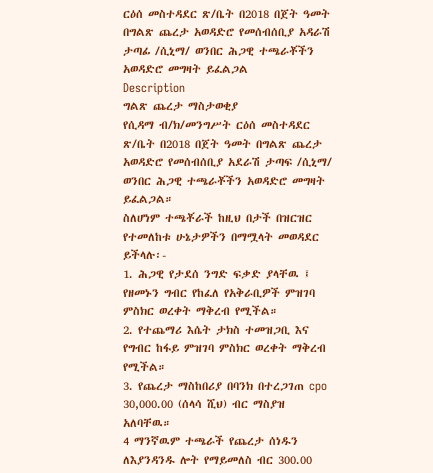ርዕሰ መስተዳደር ጽ/ቤት በ2018 በጀት ዓመት በግልጽ ጨረታ አወዳድሮ የመሰብሰቢያ አዳራሽ ታጣፊ /ሲኒማ/ ወንበር ሕጋዊ ተጫራቾችን አወዳድሮ መግዛት ይፈልጋል
Description
ግልጽ ጨረታ ማስታወቂያ
የሲዳማ ብ/ክ/መንግሥት ርዕሰ መስተዳደር ጽ/ቤት በ2018 በጀት ዓመት በግልጽ ጨረታ አወዳድሮ የመሰብሰቢያ አደራሽ ታጣፍ /ሲኒማ/ ወንበር ሕጋዊ ተጫራቾችን አወዳድሮ መግዛት ይፈልጋል።
ስለሆነም ተጫቾራች ከዚህ በታች በዝርዝር የተመለከቱ ሁኔታዎችን በማሟላት መወዳደር ይችላሉ፡-
1. ሕጋዊ የታደሰ ንግድ ፍቃድ ያላቸዉ ፤ የዘመኑን ግብር የከፈለ የአቅራቢዎች ምዝገባ ምስክር ወረቀት ማቅረብ የሚችል።
2. የተጨማሪ እሴት ታክስ ተመዝጋቢ እና የግብር ከፋይ ምዝገባ ምስክር ወረቀት ማቅረብ የሚችል።
3. የጨረታ ማስከበሪያ በባንክ በተረጋገጠ cpo 30,000.00 (ሰላሳ ሺህ) ብር ማስያዝ አለባቸዉ።
4 ማንኛዉም ተጫራች የጨረታ ሰነዱን ለእያንዳንዱ ሎት የማይመለስ ብር 300.00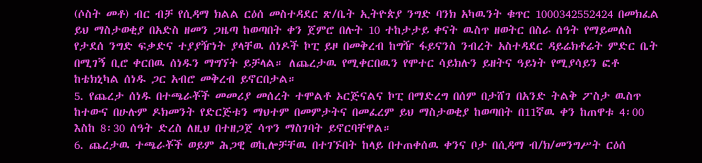(ሶስት መቶ) ብር ብቻ የሲዳማ ክልል ርዕሰ መስተዳደር ጽ/ቤት ኢትዮጵያ ንግድ ባንክ አካዉንት ቁጥር 1000342552424 በመክፈል ይህ ማስታወቂያ በአድስ ዘመን ጋዜጣ ከወጣበት ቀን ጀምሮ በሉት 10 ተከታታይ ቀናት ዉስጥ ዘወትር በስራ ሰዓት የማይመለስ የታደሰ ንግድ ፍቃድና ተያያዥነት ያላቸዉ ሰነዶች ኮፒ ይዞ በመቅረብ ከግዥ ፋይናንስ ንብረት አስተዳደር ዳይሬክቶሬት ምድር ቤት በሚገኝ ቢሮ ቀርበዉ ሰነዱን ማግኘት ይቻላል። ለጨረታዉ የሚቀርበዉን የሞተር ሳይክሉን ይዘትና ዓይነት የሚያሳይን ፎቶ ከቴክኒካል ሰነዱ ጋር አብሮ መቅረብ ይኖርበታል።
5. የጨረታ ሰነዱ በተጫራቾች መመሪያ መሰረት ተሞልቶ ኦርጅናልና ኮፒ በማድረግ በሰም በታሸገ በአንድ ትልቅ ፖስታ ዉስጥ ከተውና በሁሉም ዶክመንት የድርጅቱን ማህተም በመምታትና በመፈረም ይህ ማስታወቂያ ከወጣበት በ11ኛዉ ቀን ከጠዋቱ 4፡00 እስከ 8፡30 ሰዓት ድረስ ለዚህ በተዘጋጀ ሳጥን ማስገባት ይኖርባቸዋል።
6. ጨረታዉ ተጫራቾች ወይም ሕጋዊ ወኪሎቻቸዉ በተገኙበት ከላይ በተጠቀሰዉ ቀንና ቦታ በሲዳማ ብ/ክ/መንግሥት ርዕሰ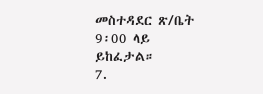መስተዳደር ጽ/ቤት 9፡00 ላይ ይከፈታል።
7.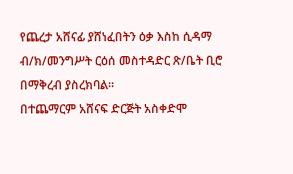የጨረታ አሸናፊ ያሸነፈበትን ዕቃ እስከ ሲዳማ ብ/ክ/መንግሥት ርዕሰ መስተዳድር ጽ/ቤት ቢሮ በማቅረብ ያስረክባል።
በተጨማርም አሸናፍ ድርጅት አስቀድሞ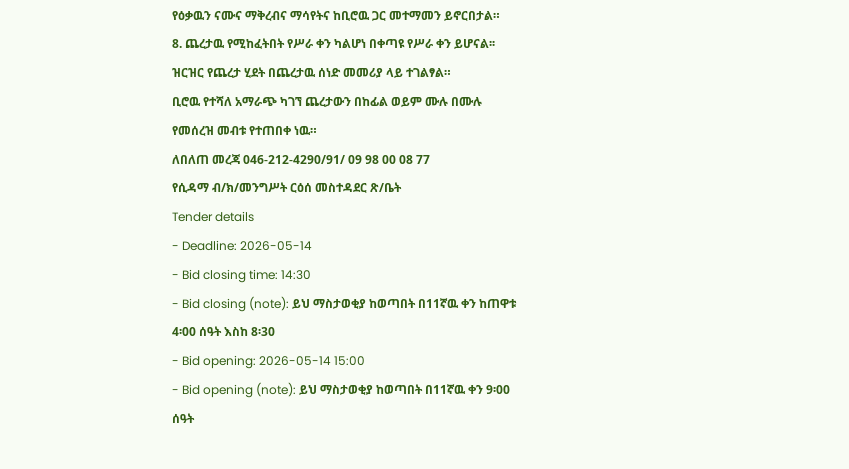የዕቃዉን ናሙና ማቅረብና ማሳየትና ከቢሮዉ ጋር መተማመን ይኖርበታል።
8. ጨረታዉ የሚከፈትበት የሥራ ቀን ካልሆነ በቀጣዩ የሥራ ቀን ይሆናል፡፡ ዝርዝር የጨረታ ሂደት በጨረታዉ ሰነድ መመሪያ ላይ ተገልፃል።
ቢሮዉ የተሻለ አማራጭ ካገኘ ጨረታውን በከፊል ወይም ሙሉ በሙሉ የመሰረዝ መብቱ የተጠበቀ ነዉ።
ለበለጠ መረጃ 046-212-4290/91/ 09 98 00 08 77
የሲዳማ ብ/ክ/መንግሥት ርዕሰ መስተዳደር ጽ/ቤት
Tender details
- Deadline: 2026-05-14
- Bid closing time: 14:30
- Bid closing (note): ይህ ማስታወቂያ ከወጣበት በ11ኛዉ ቀን ከጠዋቱ 4፡00 ሰዓት እስከ 8፡30
- Bid opening: 2026-05-14 15:00
- Bid opening (note): ይህ ማስታወቂያ ከወጣበት በ11ኛዉ ቀን 9፡00 ሰዓት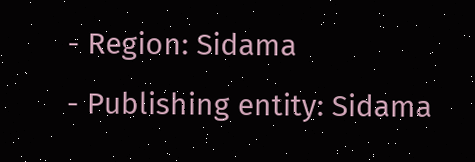- Region: Sidama
- Publishing entity: Sidama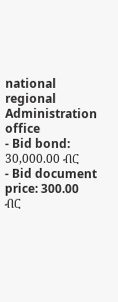national regional Administration office
- Bid bond: 30,000.00 ብር
- Bid document price: 300.00 ብር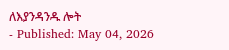ለእያንዳንዱ ሎት
- Published: May 04, 2026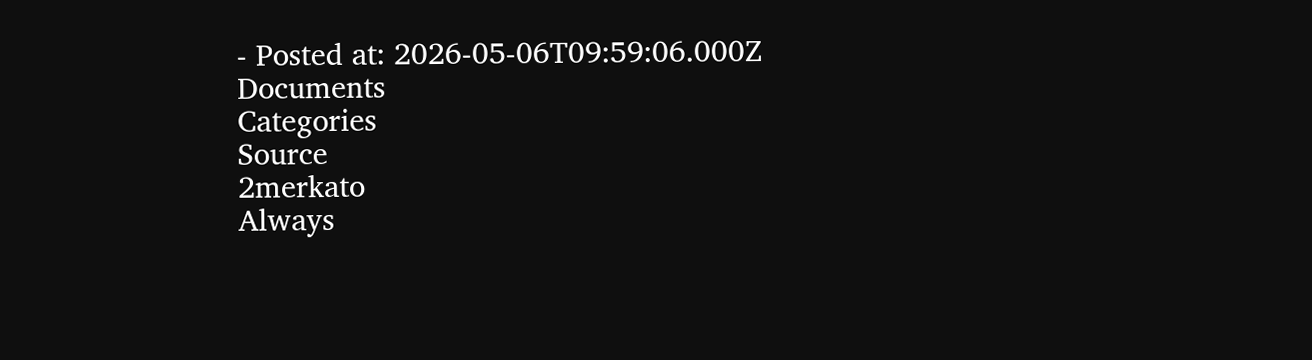- Posted at: 2026-05-06T09:59:06.000Z
Documents
Categories
Source
2merkato
Always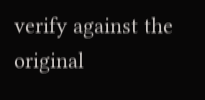verify against the original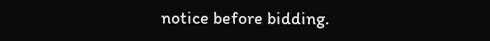notice before bidding.